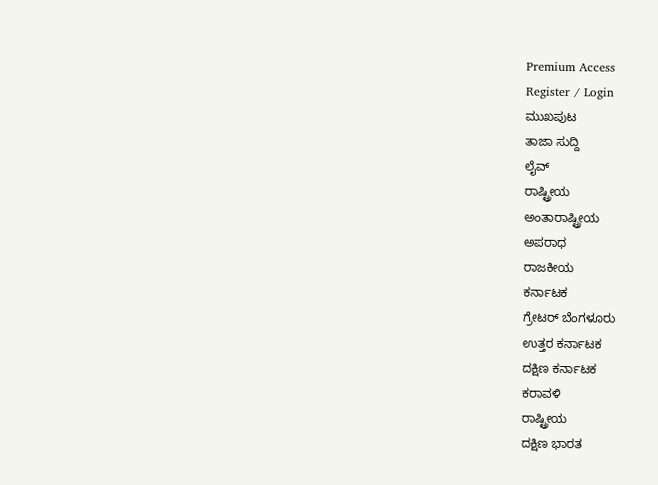Premium Access
Register / Login
ಮುಖಪುಟ
ತಾಜಾ ಸುದ್ದಿ
ಲೈವ್
ರಾಷ್ಟ್ರೀಯ
ಅಂತಾರಾಷ್ಟ್ರೀಯ
ಅಪರಾಧ
ರಾಜಕೀಯ
ಕರ್ನಾಟಕ
ಗ್ರೇಟರ್ ಬೆಂಗಳೂರು
ಉತ್ತರ ಕರ್ನಾಟಕ
ದಕ್ಷಿಣ ಕರ್ನಾಟಕ
ಕರಾವಳಿ
ರಾಷ್ಟ್ರೀಯ
ದಕ್ಷಿಣ ಭಾರತ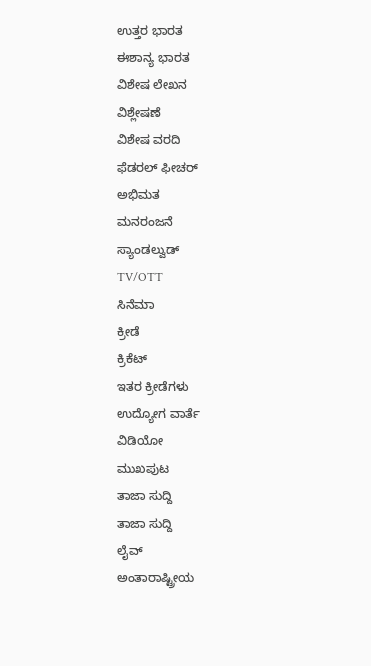ಉತ್ತರ ಭಾರತ
ಈಶಾನ್ಯ ಭಾರತ
ವಿಶೇಷ ಲೇಖನ
ವಿಶ್ಲೇಷಣೆ
ವಿಶೇಷ ವರದಿ
ಫೆಡರಲ್ ಫೀಚರ್
ಅಭಿಮತ
ಮನರಂಜನೆ
ಸ್ಯಾಂಡಲ್ವುಡ್
TV/OTT
ಸಿನೆಮಾ
ಕ್ರೀಡೆ
ಕ್ರಿಕೆಟ್
ಇತರ ಕ್ರೀಡೆಗಳು
ಉದ್ಯೋಗ ವಾರ್ತೆ
ವಿಡಿಯೋ
ಮುಖಪುಟ
ತಾಜಾ ಸುದ್ದಿ
ತಾಜಾ ಸುದ್ದಿ
ಲೈವ್
ಅಂತಾರಾಷ್ಟ್ರೀಯ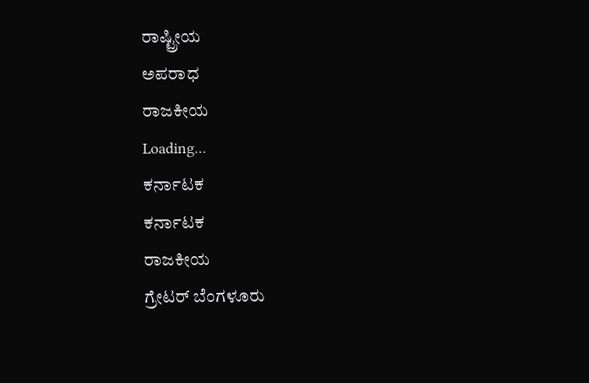ರಾಷ್ಟ್ರೀಯ
ಅಪರಾಧ
ರಾಜಕೀಯ
Loading...
ಕರ್ನಾಟಕ
ಕರ್ನಾಟಕ
ರಾಜಕೀಯ
ಗ್ರೇಟರ್ ಬೆಂಗಳೂರು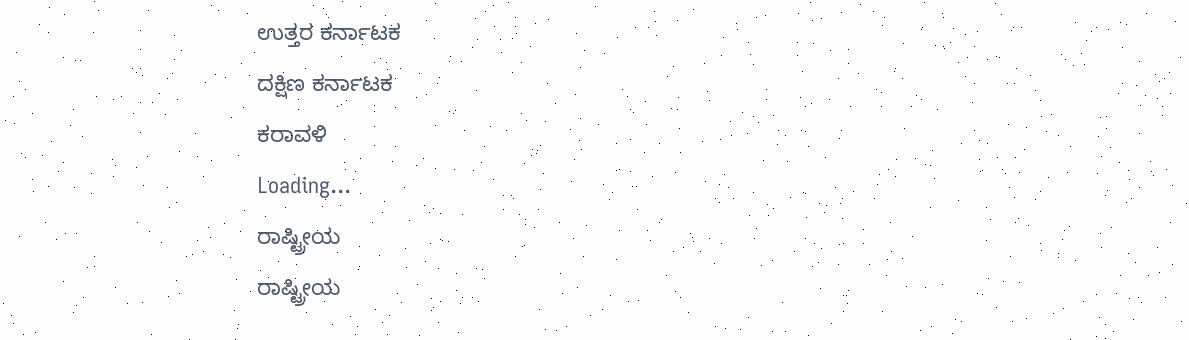ಉತ್ತರ ಕರ್ನಾಟಕ
ದಕ್ಷಿಣ ಕರ್ನಾಟಕ
ಕರಾವಳಿ
Loading...
ರಾಷ್ಟ್ರೀಯ
ರಾಷ್ಟ್ರೀಯ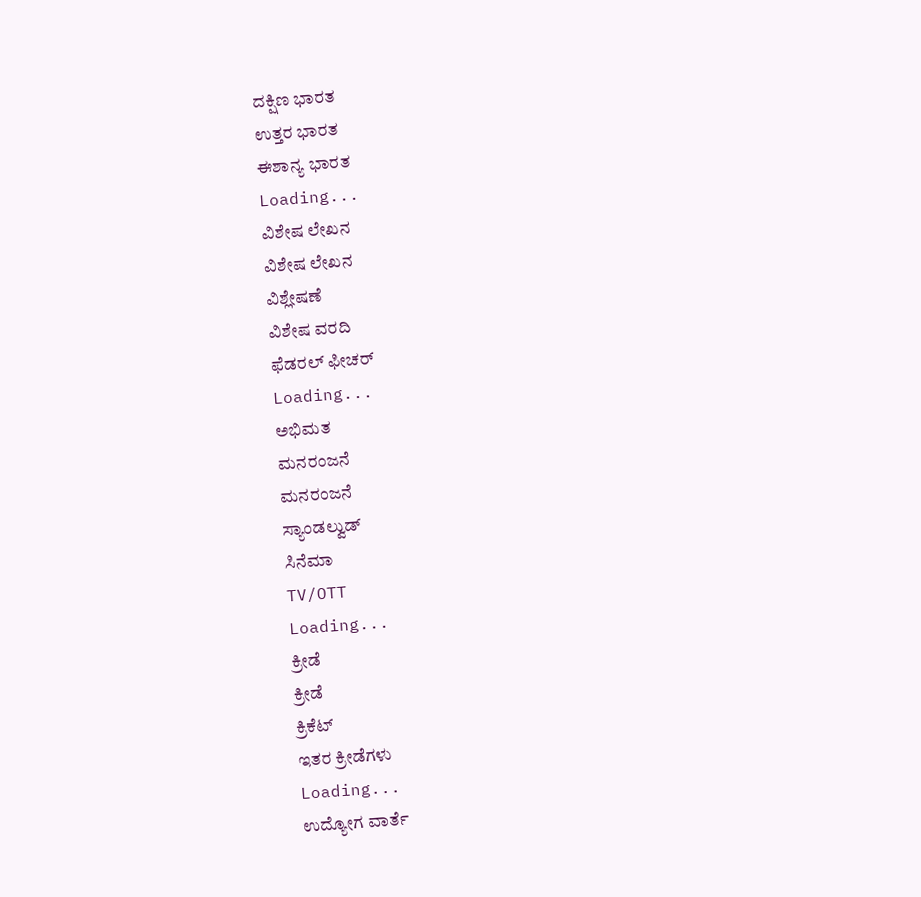ದಕ್ಷಿಣ ಭಾರತ
ಉತ್ತರ ಭಾರತ
ಈಶಾನ್ಯ ಭಾರತ
Loading...
ವಿಶೇಷ ಲೇಖನ
ವಿಶೇಷ ಲೇಖನ
ವಿಶ್ಲೇಷಣೆ
ವಿಶೇಷ ವರದಿ
ಫೆಡರಲ್ ಫೀಚರ್
Loading...
ಅಭಿಮತ
ಮನರಂಜನೆ
ಮನರಂಜನೆ
ಸ್ಯಾಂಡಲ್ವುಡ್
ಸಿನೆಮಾ
TV/OTT
Loading...
ಕ್ರೀಡೆ
ಕ್ರೀಡೆ
ಕ್ರಿಕೆಟ್
ಇತರ ಕ್ರೀಡೆಗಳು
Loading...
ಉದ್ಯೋಗ ವಾರ್ತೆ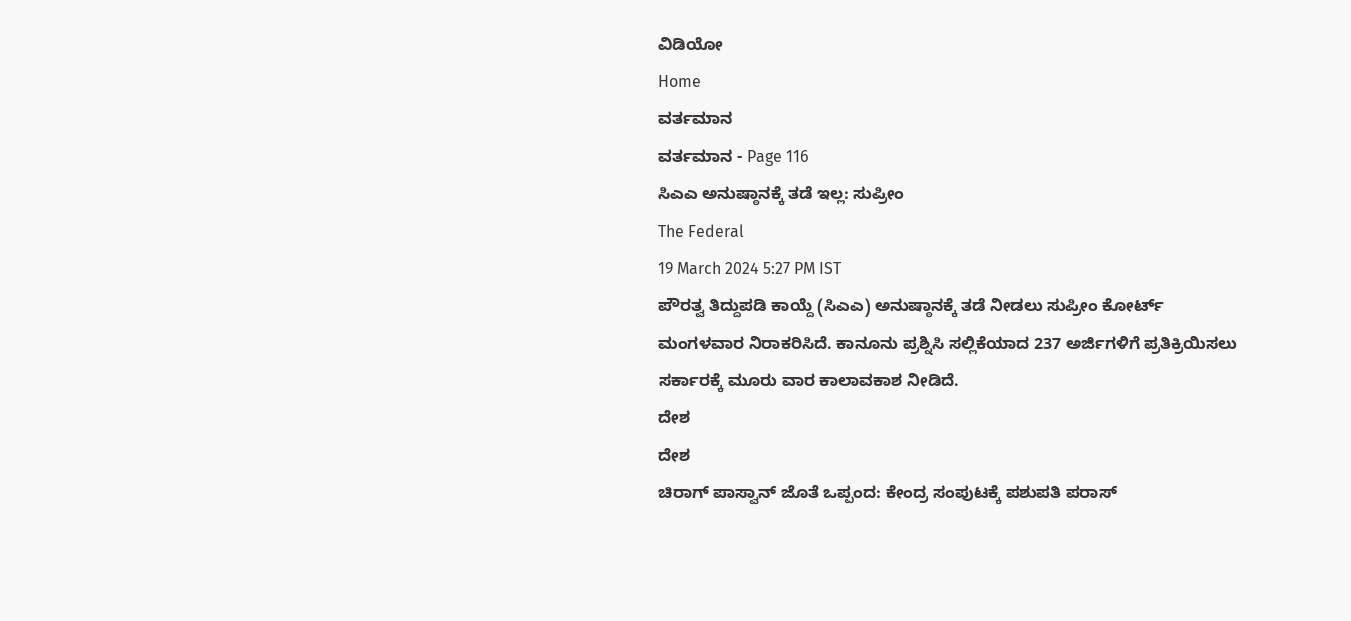ವಿಡಿಯೋ
Home
ವರ್ತಮಾನ
ವರ್ತಮಾನ - Page 116
ಸಿಎಎ ಅನುಷ್ಠಾನಕ್ಕೆ ತಡೆ ಇಲ್ಲ: ಸುಪ್ರೀಂ
The Federal
19 March 2024 5:27 PM IST
ಪೌರತ್ವ ತಿದ್ದುಪಡಿ ಕಾಯ್ದೆ (ಸಿಎಎ) ಅನುಷ್ಠಾನಕ್ಕೆ ತಡೆ ನೀಡಲು ಸುಪ್ರೀಂ ಕೋರ್ಟ್ ಮಂಗಳವಾರ ನಿರಾಕರಿಸಿದೆ. ಕಾನೂನು ಪ್ರಶ್ನಿಸಿ ಸಲ್ಲಿಕೆಯಾದ 237 ಅರ್ಜಿಗಳಿಗೆ ಪ್ರತಿಕ್ರಿಯಿಸಲು ಸರ್ಕಾರಕ್ಕೆ ಮೂರು ವಾರ ಕಾಲಾವಕಾಶ ನೀಡಿದೆ.
ದೇಶ
ದೇಶ
ಚಿರಾಗ್ ಪಾಸ್ವಾನ್ ಜೊತೆ ಒಪ್ಪಂದ: ಕೇಂದ್ರ ಸಂಪುಟಕ್ಕೆ ಪಶುಪತಿ ಪರಾಸ್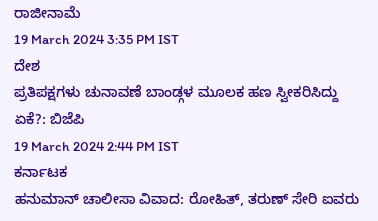ರಾಜೀನಾಮೆ
19 March 2024 3:35 PM IST
ದೇಶ
ಪ್ರತಿಪಕ್ಷಗಳು ಚುನಾವಣೆ ಬಾಂಡ್ಗಳ ಮೂಲಕ ಹಣ ಸ್ವೀಕರಿಸಿದ್ದು ಏಕೆ?: ಬಿಜೆಪಿ
19 March 2024 2:44 PM IST
ಕರ್ನಾಟಕ
ಹನುಮಾನ್ ಚಾಲೀಸಾ ವಿವಾದ: ರೋಹಿತ್, ತರುಣ್ ಸೇರಿ ಐವರು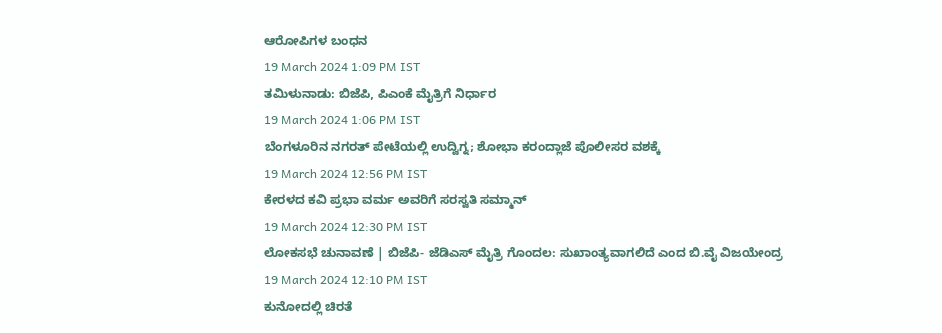ಆರೋಪಿಗಳ ಬಂಧನ
19 March 2024 1:09 PM IST
ತಮಿಳುನಾಡು: ಬಿಜೆಪಿ, ಪಿಎಂಕೆ ಮೈತ್ರಿಗೆ ನಿರ್ಧಾರ
19 March 2024 1:06 PM IST
ಬೆಂಗಳೂರಿನ ನಗರತ್ ಪೇಟೆಯಲ್ಲಿ ಉದ್ವಿಗ್ನ; ಶೋಭಾ ಕರಂದ್ಲಾಜೆ ಪೊಲೀಸರ ವಶಕ್ಕೆ
19 March 2024 12:56 PM IST
ಕೇರಳದ ಕವಿ ಪ್ರಭಾ ವರ್ಮ ಅವರಿಗೆ ಸರಸ್ವತಿ ಸಮ್ಮಾನ್
19 March 2024 12:30 PM IST
ಲೋಕಸಭೆ ಚುನಾವಣೆ | ಬಿಜೆಪಿ- ಜೆಡಿಎಸ್ ಮೈತ್ರಿ ಗೊಂದಲ: ಸುಖಾಂತ್ಯವಾಗಲಿದೆ ಎಂದ ಬಿ.ವೈ ವಿಜಯೇಂದ್ರ
19 March 2024 12:10 PM IST
ಕುನೋದಲ್ಲಿ ಚಿರತೆ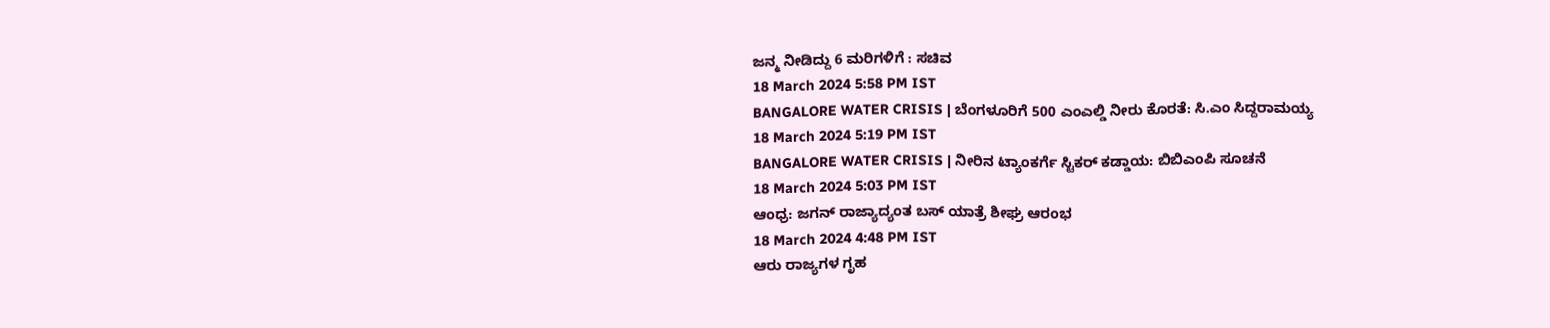ಜನ್ಮ ನೀಡಿದ್ದು 6 ಮರಿಗಳಿಗೆ : ಸಚಿವ
18 March 2024 5:58 PM IST
BANGALORE WATER CRISIS | ಬೆಂಗಳೂರಿಗೆ 500 ಎಂಎಲ್ಡಿ ನೀರು ಕೊರತೆ: ಸಿ.ಎಂ ಸಿದ್ದರಾಮಯ್ಯ
18 March 2024 5:19 PM IST
BANGALORE WATER CRISIS | ನೀರಿನ ಟ್ಯಾಂಕರ್ಗೆ ಸ್ಟಿಕರ್ ಕಡ್ಡಾಯ: ಬಿಬಿಎಂಪಿ ಸೂಚನೆ
18 March 2024 5:03 PM IST
ಆಂಧ್ರ: ಜಗನ್ ರಾಜ್ಯಾದ್ಯಂತ ಬಸ್ ಯಾತ್ರೆ ಶೀಘ್ರ ಆರಂಭ
18 March 2024 4:48 PM IST
ಆರು ರಾಜ್ಯಗಳ ಗೃಹ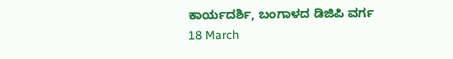ಕಾರ್ಯದರ್ಶಿ, ಬಂಗಾಳದ ಡಿಜಿಪಿ ವರ್ಗ
18 March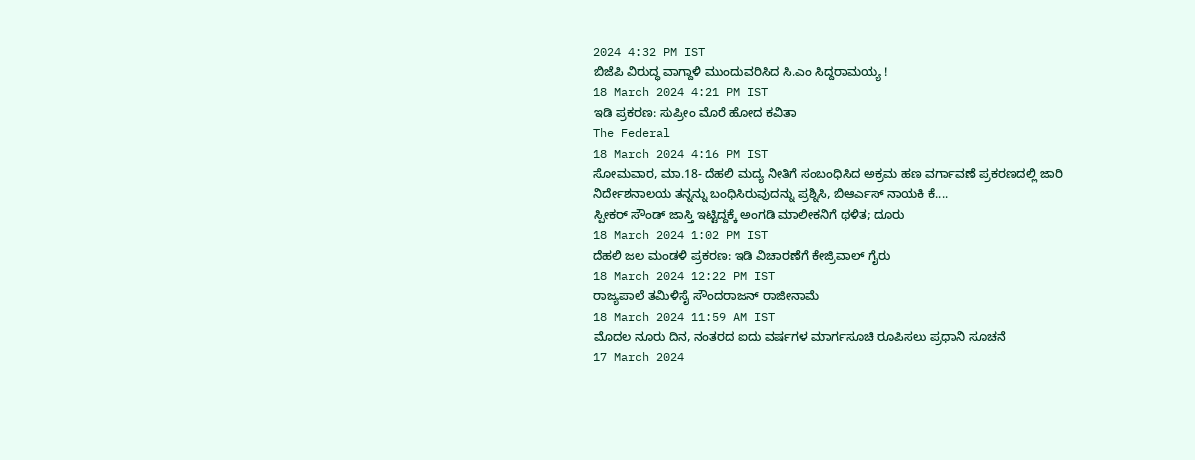2024 4:32 PM IST
ಬಿಜೆಪಿ ವಿರುದ್ಧ ವಾಗ್ದಾಳಿ ಮುಂದುವರಿಸಿದ ಸಿ.ಎಂ ಸಿದ್ದರಾಮಯ್ಯ !
18 March 2024 4:21 PM IST
ಇಡಿ ಪ್ರಕರಣ: ಸುಪ್ರೀಂ ಮೊರೆ ಹೋದ ಕವಿತಾ
The Federal
18 March 2024 4:16 PM IST
ಸೋಮವಾರ, ಮಾ.18- ದೆಹಲಿ ಮದ್ಯ ನೀತಿಗೆ ಸಂಬಂಧಿಸಿದ ಅಕ್ರಮ ಹಣ ವರ್ಗಾವಣೆ ಪ್ರಕರಣದಲ್ಲಿ ಜಾರಿ ನಿರ್ದೇಶನಾಲಯ ತನ್ನನ್ನು ಬಂಧಿಸಿರುವುದನ್ನು ಪ್ರಶ್ನಿಸಿ, ಬಿಆರ್ಎಸ್ ನಾಯಕಿ ಕೆ....
ಸ್ಪೀಕರ್ ಸೌಂಡ್ ಜಾಸ್ತಿ ಇಟ್ಟಿದ್ದಕ್ಕೆ ಅಂಗಡಿ ಮಾಲೀಕನಿಗೆ ಥಳಿತ; ದೂರು
18 March 2024 1:02 PM IST
ದೆಹಲಿ ಜಲ ಮಂಡಳಿ ಪ್ರಕರಣ: ಇಡಿ ವಿಚಾರಣೆಗೆ ಕೇಜ್ರಿವಾಲ್ ಗೈರು
18 March 2024 12:22 PM IST
ರಾಜ್ಯಪಾಲೆ ತಮಿಳಿಸೈ ಸೌಂದರಾಜನ್ ರಾಜೀನಾಮೆ
18 March 2024 11:59 AM IST
ಮೊದಲ ನೂರು ದಿನ, ನಂತರದ ಐದು ವರ್ಷಗಳ ಮಾರ್ಗಸೂಚಿ ರೂಪಿಸಲು ಪ್ರಧಾನಿ ಸೂಚನೆ
17 March 2024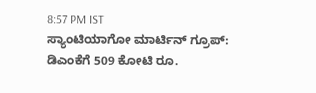8:57 PM IST
ಸ್ಯಾಂಟಿಯಾಗೋ ಮಾರ್ಟಿನ್ ಗ್ರೂಪ್: ಡಿಎಂಕೆಗೆ 509 ಕೋಟಿ ರೂ.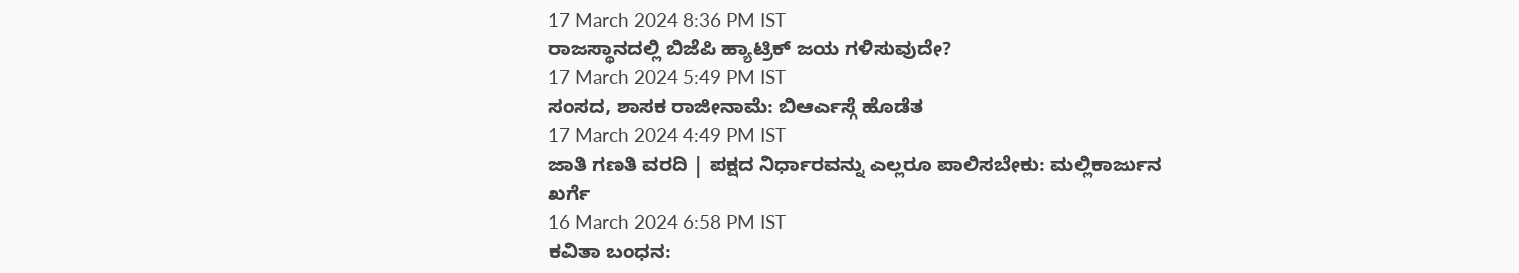17 March 2024 8:36 PM IST
ರಾಜಸ್ಥಾನದಲ್ಲಿ ಬಿಜೆಪಿ ಹ್ಯಾಟ್ರಿಕ್ ಜಯ ಗಳಿಸುವುದೇ?
17 March 2024 5:49 PM IST
ಸಂಸದ, ಶಾಸಕ ರಾಜೀನಾಮೆ: ಬಿಆರ್ಎಸ್ಗೆ ಹೊಡೆತ
17 March 2024 4:49 PM IST
ಜಾತಿ ಗಣತಿ ವರದಿ | ಪಕ್ಷದ ನಿರ್ಧಾರವನ್ನು ಎಲ್ಲರೂ ಪಾಲಿಸಬೇಕು: ಮಲ್ಲಿಕಾರ್ಜುನ ಖರ್ಗೆ
16 March 2024 6:58 PM IST
ಕವಿತಾ ಬಂಧನ: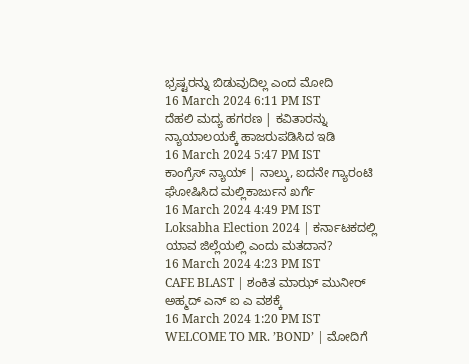ಭ್ರಷ್ಟರನ್ನು ಬಿಡುವುದಿಲ್ಲ ಎಂದ ಮೋದಿ
16 March 2024 6:11 PM IST
ದೆಹಲಿ ಮದ್ಯ ಹಗರಣ | ಕವಿತಾರನ್ನು ನ್ಯಾಯಾಲಯಕ್ಕೆ ಹಾಜರುಪಡಿಸಿದ ಇಡಿ
16 March 2024 5:47 PM IST
ಕಾಂಗ್ರೆಸ್ ನ್ಯಾಯ್ | ನಾಲ್ಕು, ಐದನೇ ಗ್ಯಾರಂಟಿ ಘೋಷಿಸಿದ ಮಲ್ಲಿಕಾರ್ಜುನ ಖರ್ಗೆ
16 March 2024 4:49 PM IST
Loksabha Election 2024 | ಕರ್ನಾಟಕದಲ್ಲಿ ಯಾವ ಜಿಲ್ಲೆಯಲ್ಲಿ ಎಂದು ಮತದಾನ?
16 March 2024 4:23 PM IST
CAFE BLAST | ಶಂಕಿತ ಮಾಝ್ ಮುನೀರ್ ಅಹ್ಮದ್ ಎನ್ ಐ ಎ ವಶಕ್ಕೆ
16 March 2024 1:20 PM IST
WELCOME TO MR. ʼBONDʼ | ಮೋದಿಗೆ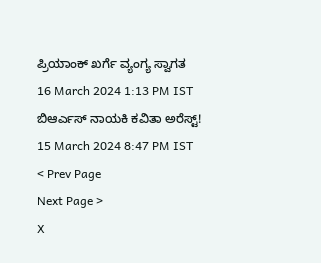ಪ್ರಿಯಾಂಕ್ ಖರ್ಗೆ ವ್ಯಂಗ್ಯ ಸ್ವಾಗತ
16 March 2024 1:13 PM IST
ಬಿಆರ್ಎಸ್ ನಾಯಕಿ ಕವಿತಾ ಅರೆಸ್ಟ್!
15 March 2024 8:47 PM IST
< Prev Page
Next Page >
X